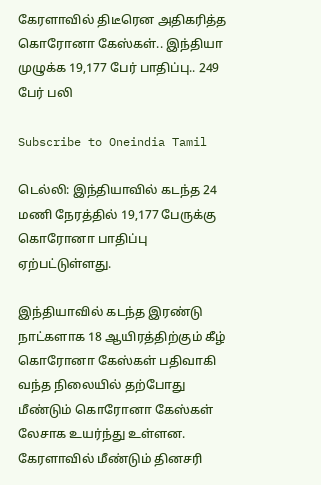கேரளாவில் திடீரென அதிகரித்த கொரோனா கேஸ்கள்.. இந்தியா முழுக்க 19,177 பேர் பாதிப்பு.. 249 பேர் பலி

Subscribe to Oneindia Tamil

டெல்லி: இந்தியாவில் கடந்த 24 மணி நேரத்தில் 19,177 பேருக்கு கொரோனா பாதிப்பு ஏற்பட்டுள்ளது.

இந்தியாவில் கடந்த இரண்டு நாட்களாக 18 ஆயிரத்திற்கும் கீழ் கொரோனா கேஸ்கள் பதிவாகி வந்த நிலையில் தற்போது மீண்டும் கொரோனா கேஸ்கள் லேசாக உயர்ந்து உள்ளன. கேரளாவில் மீண்டும் தினசரி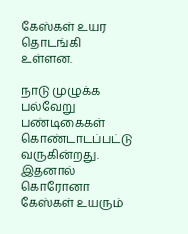கேஸ்கள் உயர தொடங்கி உள்ளன.

நாடு முழுக்க பல்வேறு பண்டிகைகள் கொண்டாடப்பட்டு வருகின்றது. இதனால் கொரோனா கேஸ்கள் உயரும்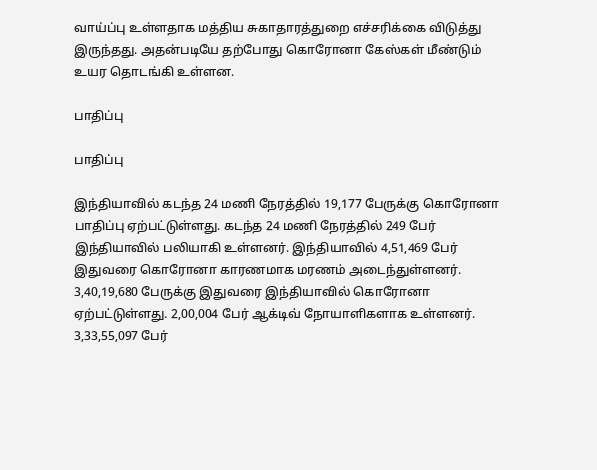வாய்ப்பு உள்ளதாக மத்திய சுகாதாரத்துறை எச்சரிக்கை விடுத்து இருந்தது. அதன்படியே தற்போது கொரோனா கேஸ்கள் மீண்டும் உயர தொடங்கி உள்ளன.

பாதிப்பு

பாதிப்பு

இந்தியாவில் கடந்த 24 மணி நேரத்தில் 19,177 பேருக்கு கொரோனா பாதிப்பு ஏற்பட்டுள்ளது. கடந்த 24 மணி நேரத்தில் 249 பேர் இந்தியாவில் பலியாகி உள்ளனர். இந்தியாவில் 4,51,469 பேர் இதுவரை கொரோனா காரணமாக மரணம் அடைந்துள்ளனர். 3,40,19,680 பேருக்கு இதுவரை இந்தியாவில் கொரோனா ஏற்பட்டுள்ளது. 2,00,004 பேர் ஆக்டிவ் நோயாளிகளாக உள்ளனர். 3,33,55,097 பேர்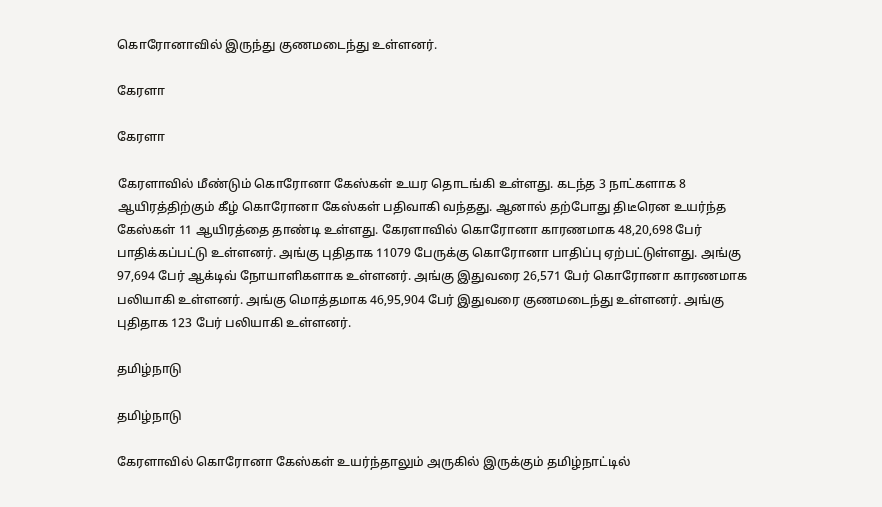கொரோனாவில் இருந்து குணமடைந்து உள்ளனர்.

கேரளா

கேரளா

கேரளாவில் மீண்டும் கொரோனா கேஸ்கள் உயர தொடங்கி உள்ளது. கடந்த 3 நாட்களாக 8 ஆயிரத்திற்கும் கீழ் கொரோனா கேஸ்கள் பதிவாகி வந்தது. ஆனால் தற்போது திடீரென உயர்ந்த கேஸ்கள் 11 ஆயிரத்தை தாண்டி உள்ளது. கேரளாவில் கொரோனா காரணமாக 48,20,698 பேர் பாதிக்கப்பட்டு உள்ளனர். அங்கு புதிதாக 11079 பேருக்கு கொரோனா பாதிப்பு ஏற்பட்டுள்ளது. அங்கு 97,694 பேர் ஆக்டிவ் நோயாளிகளாக உள்ளனர். அங்கு இதுவரை 26,571 பேர் கொரோனா காரணமாக பலியாகி உள்ளனர். அங்கு மொத்தமாக 46,95,904 பேர் இதுவரை குணமடைந்து உள்ளனர். அங்கு புதிதாக 123 பேர் பலியாகி உள்ளனர்.

தமிழ்நாடு

தமிழ்நாடு

கேரளாவில் கொரோனா கேஸ்கள் உயர்ந்தாலும் அருகில் இருக்கும் தமிழ்நாட்டில்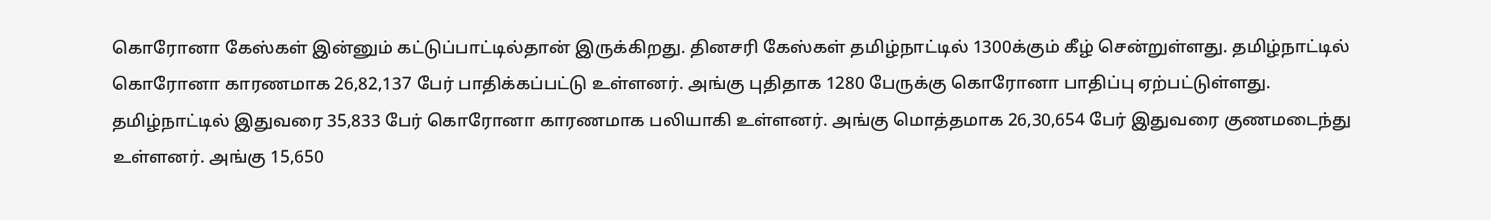கொரோனா கேஸ்கள் இன்னும் கட்டுப்பாட்டில்தான் இருக்கிறது. தினசரி கேஸ்கள் தமிழ்நாட்டில் 1300க்கும் கீழ் சென்றுள்ளது. தமிழ்நாட்டில் கொரோனா காரணமாக 26,82,137 பேர் பாதிக்கப்பட்டு உள்ளனர். அங்கு புதிதாக 1280 பேருக்கு கொரோனா பாதிப்பு ஏற்பட்டுள்ளது. தமிழ்நாட்டில் இதுவரை 35,833 பேர் கொரோனா காரணமாக பலியாகி உள்ளனர். அங்கு மொத்தமாக 26,30,654 பேர் இதுவரை குணமடைந்து உள்ளனர். அங்கு 15,650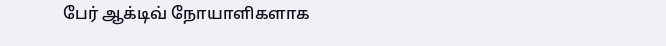பேர் ஆக்டிவ் நோயாளிகளாக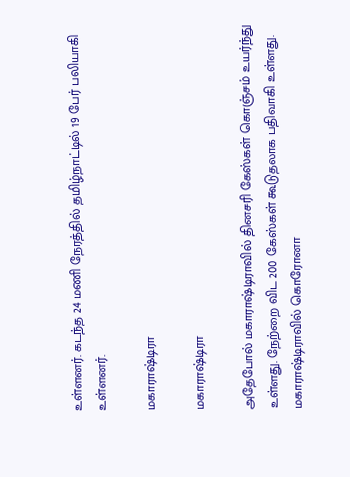உள்ளனர். கடந்த 24 மணி நேரத்தில் தமிழ்நாட்டில் 19 பேர் பலியாகி உள்ளனர்.

மகாராஷ்டிரா

மகாராஷ்டிரா

அதேபோல் மகாராஷ்டிராவில் தினசரி கேஸ்கள் கொஞ்சம் உயர்ந்து உள்ளது. நேற்றை விட 200 கேஸ்கள் கூடுதலாக பதிவாகி உள்ளது. மகாராஷ்டிராவில் கொரோனா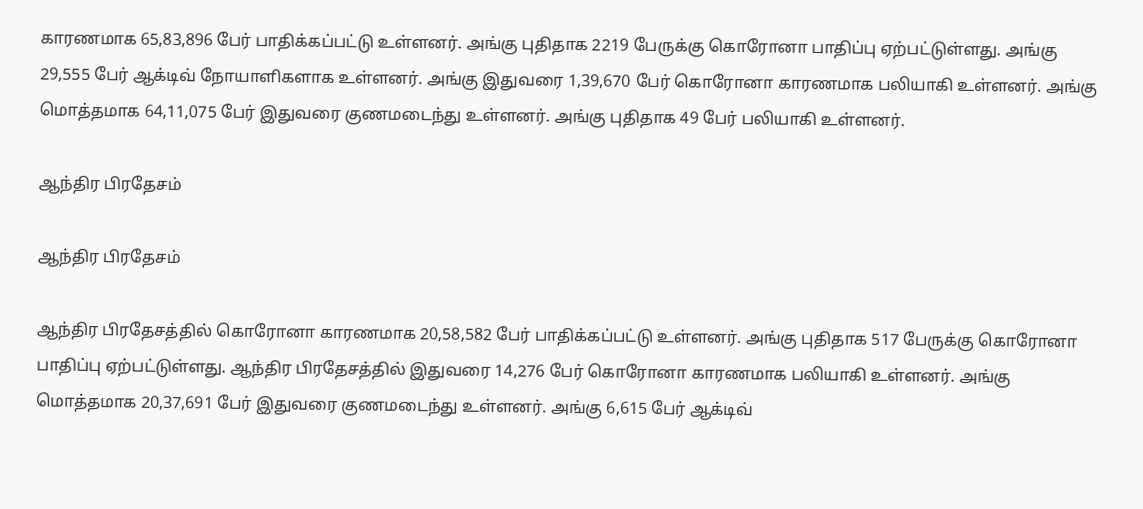காரணமாக 65,83,896 பேர் பாதிக்கப்பட்டு உள்ளனர். அங்கு புதிதாக 2219 பேருக்கு கொரோனா பாதிப்பு ஏற்பட்டுள்ளது. அங்கு 29,555 பேர் ஆக்டிவ் நோயாளிகளாக உள்ளனர். அங்கு இதுவரை 1,39,670 பேர் கொரோனா காரணமாக பலியாகி உள்ளனர். அங்கு மொத்தமாக 64,11,075 பேர் இதுவரை குணமடைந்து உள்ளனர். அங்கு புதிதாக 49 பேர் பலியாகி உள்ளனர்.

ஆந்திர பிரதேசம்

ஆந்திர பிரதேசம்

ஆந்திர பிரதேசத்தில் கொரோனா காரணமாக 20,58,582 பேர் பாதிக்கப்பட்டு உள்ளனர். அங்கு புதிதாக 517 பேருக்கு கொரோனா பாதிப்பு ஏற்பட்டுள்ளது. ஆந்திர பிரதேசத்தில் இதுவரை 14,276 பேர் கொரோனா காரணமாக பலியாகி உள்ளனர். அங்கு மொத்தமாக 20,37,691 பேர் இதுவரை குணமடைந்து உள்ளனர். அங்கு 6,615 பேர் ஆக்டிவ்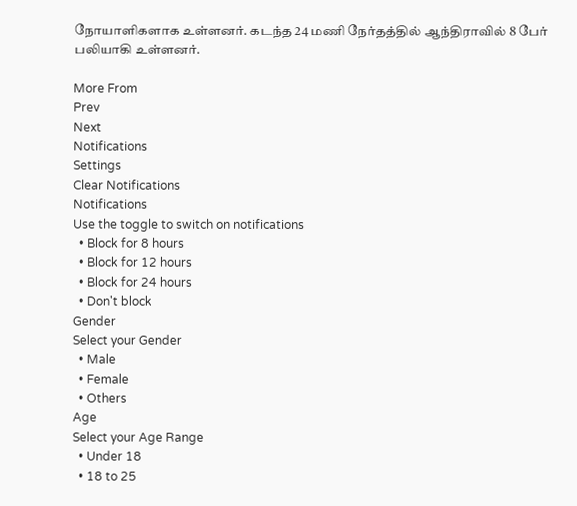நோயாளிகளாக உள்ளனர். கடந்த 24 மணி நேர்தத்தில் ஆந்திராவில் 8 பேர் பலியாகி உள்ளனர்.

More From
Prev
Next
Notifications
Settings
Clear Notifications
Notifications
Use the toggle to switch on notifications
  • Block for 8 hours
  • Block for 12 hours
  • Block for 24 hours
  • Don't block
Gender
Select your Gender
  • Male
  • Female
  • Others
Age
Select your Age Range
  • Under 18
  • 18 to 25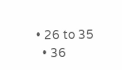• 26 to 35
  • 36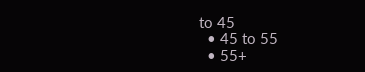to 45
  • 45 to 55
  • 55+